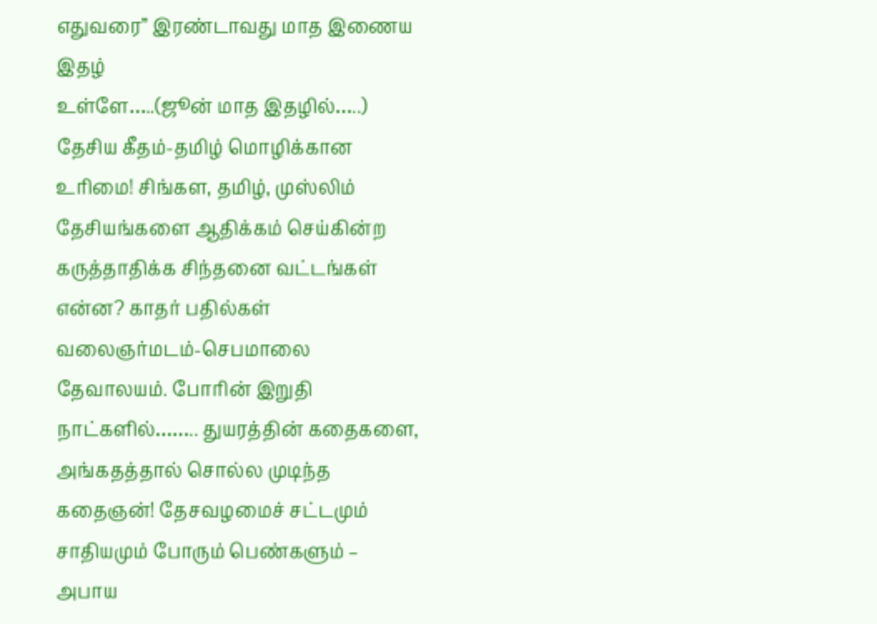எதுவரை” இரண்டாவது மாத இணைய இதழ்
உள்ளே…..(ஜூன் மாத இதழில்…..)
தேசிய கீதம்-தமிழ் மொழிக்கான உரிமை! சிங்கள, தமிழ், முஸ்லிம் தேசியங்களை ஆதிக்கம் செய்கின்ற கருத்தாதிக்க சிந்தனை வட்டங்கள் என்ன? காதர் பதில்கள் வலைஞர்மடம்-செபமாலை தேவாலயம். போரின் இறுதி நாட்களில்…….. துயரத்தின் கதைகளை, அங்கதத்தால் சொல்ல முடிந்த கதைஞன்! தேசவழமைச் சட்டமும் சாதியமும் போரும் பெண்களும் – அபாய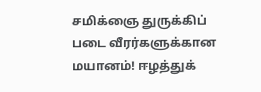சமிக்ஞை துருக்கிப் படை வீரர்களுக்கான மயானம்! ஈழத்துக்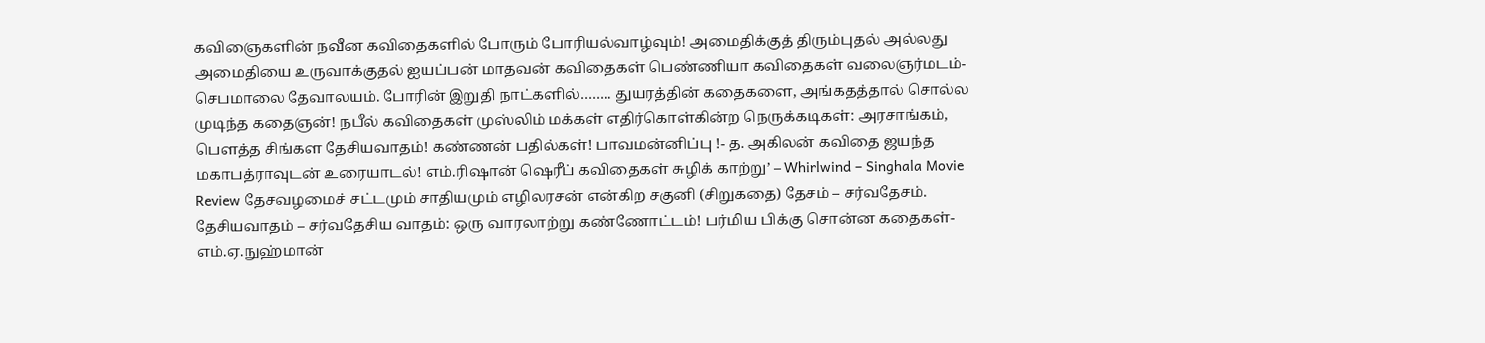கவிஞைகளின் நவீன கவிதைகளில் போரும் போரியல்வாழ்வும்! அமைதிக்குத் திரும்புதல் அல்லது அமைதியை உருவாக்குதல் ஐயப்பன் மாதவன் கவிதைகள் பெண்ணியா கவிதைகள் வலைஞர்மடம்-செபமாலை தேவாலயம். போரின் இறுதி நாட்களில்…….. துயரத்தின் கதைகளை, அங்கதத்தால் சொல்ல முடிந்த கதைஞன்! நபீல் கவிதைகள் முஸ்லிம் மக்கள் எதிர்கொள்கின்ற நெருக்கடிகள்: அரசாங்கம், பௌத்த சிங்கள தேசியவாதம்! கண்ணன் பதில்கள்! பாவமன்னிப்பு !- த. அகிலன் கவிதை ஜயந்த மகாபத்ராவுடன் உரையாடல்! எம்.ரிஷான் ஷெரீப் கவிதைகள் சுழிக் காற்று’ – Whirlwind – Singhala Movie Review தேசவழமைச் சட்டமும் சாதியமும் எழிலரசன் என்கிற சகுனி (சிறுகதை) தேசம் – சர்வதேசம். தேசியவாதம் – சர்வதேசிய வாதம்: ஒரு வாரலாற்று கண்ணோட்டம்! பர்மிய பிக்கு சொன்ன கதைகள்-எம்.ஏ.நுஹ்மான்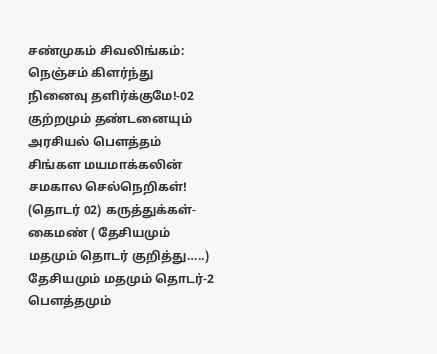சண்முகம் சிவலிங்கம்: நெஞ்சம் கிளர்ந்து நினைவு தளிர்க்குமே!-02 குற்றமும் தண்டனையும் அரசியல் பௌத்தம் சிங்கள மயமாக்கலின் சமகால செல்நெறிகள்! (தொடர் 02) கருத்துக்கள்- கைமண் ( தேசியமும் மதமும் தொடர் குறித்து…..) தேசியமும் மதமும் தொடர்-2 பௌத்தமும்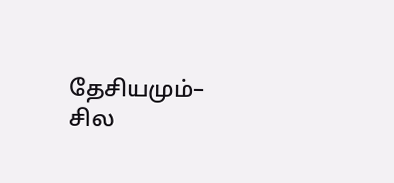தேசியமும்– சில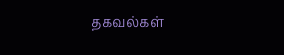தகவல்கள்